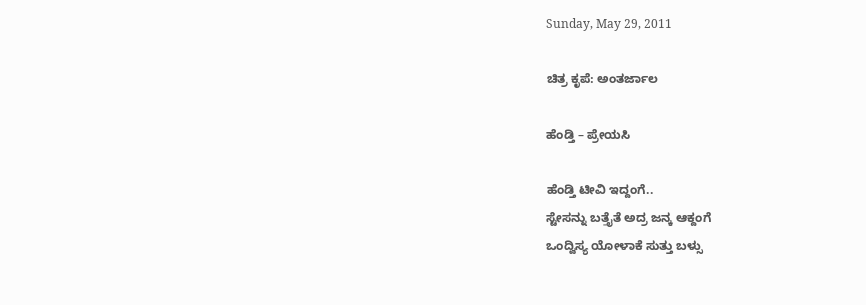Sunday, May 29, 2011

ಚಿತ್ರ ಕೃಪೆ: ಅಂತರ್ಜಾಲ

ಹೆಂಡ್ತಿ – ಪ್ರೇಯಸಿ

ಹೆಂಡ್ತಿ ಟೀವಿ ಇದ್ದಂಗೆ..
ಸ್ಟೇಸನ್ನು ಬತ್ತೈತೆ ಅದ್ರ ಜನ್ಕ ಆಕ್ದಂಗೆ
ಒಂದ್ವಿಸ್ಯ ಯೋಳಾಕೆ ಸುತ್ತು ಬಳ್ಸು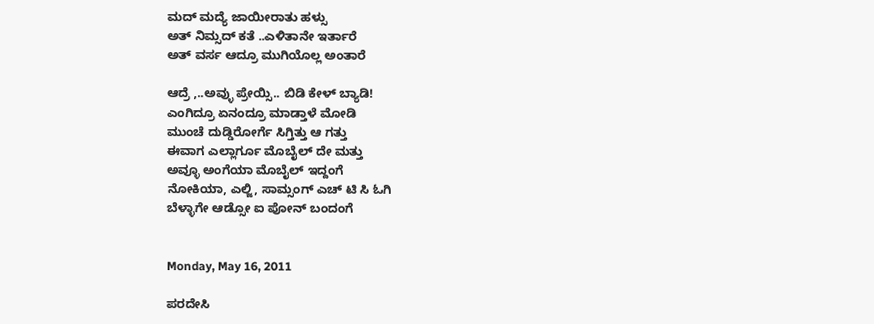ಮದ್ ಮದ್ಯೆ ಜಾಯೀರಾತು ಹಳ್ಸು
ಅತ್ ನಿಮ್ಸದ್ ಕತೆ ..ಎಳಿತಾನೇ ಇರ್ತಾರೆ
ಅತ್ ವರ್ಸ ಆದ್ರೂ ಮುಗಿಯೊಲ್ಲ ಅಂತಾರೆ

ಆದ್ರೆ ,..ಅವ್ಳು ಪ್ರೇಯ್ಸಿ.. ಬಿಡಿ ಕೇಳ್ ಬ್ಯಾಡಿ!
ಎಂಗಿದ್ರೂ ಏನಂದ್ರೂ ಮಾಡ್ತಾಳೆ ಮೋಡಿ
ಮುಂಚೆ ದುಡ್ಡಿರೋರ್ಗೆ ಸಿಗ್ತಿತ್ತು ಆ ಗತ್ತು
ಈವಾಗ ಎಲ್ಲಾರ್ಗೂ ಮೊಬೈಲ್ ದೇ ಮತ್ತು
ಅವ್ಳೂ ಅಂಗೆಯಾ ಮೊಬೈಲ್ ಇದ್ದಂಗೆ
ನೋಕಿಯಾ, ಎಲ್ಜಿ, ಸಾಮ್ಸಂಗ್ ಎಚ್ ಟಿ ಸಿ ಓಗಿ
ಬೆಳ್ಳಾಗೇ ಆಡ್ಸೋ ಐ ಪೋನ್ ಬಂದಂಗೆ


Monday, May 16, 2011

ಪರದೇಸಿ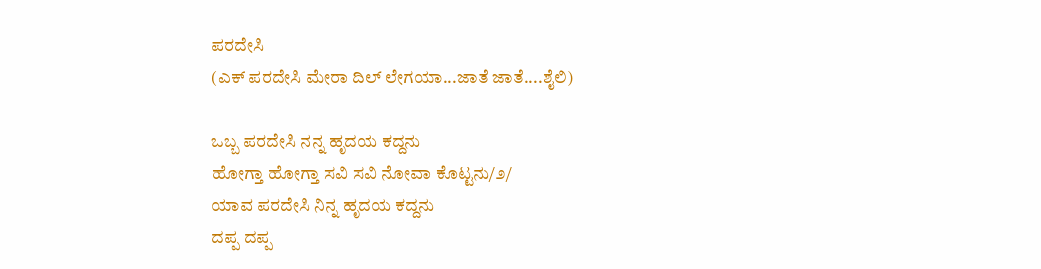ಪರದೇಸಿ
(ಎಕ್ ಪರದೇಸಿ ಮೇರಾ ದಿಲ್ ಲೇಗಯಾ...ಜಾತೆ ಜಾತೆ....ಶೈಲಿ)

ಒಬ್ಬ ಪರದೇಸಿ ನನ್ನ ಹೃದಯ ಕದ್ದನು
ಹೋಗ್ತಾ ಹೋಗ್ತಾ ಸವಿ ಸವಿ ನೋವಾ ಕೊಟ್ಟನು/೨/
ಯಾವ ಪರದೇಸಿ ನಿನ್ನ ಹೃದಯ ಕದ್ದನು
ದಪ್ಪ ದಪ್ಪ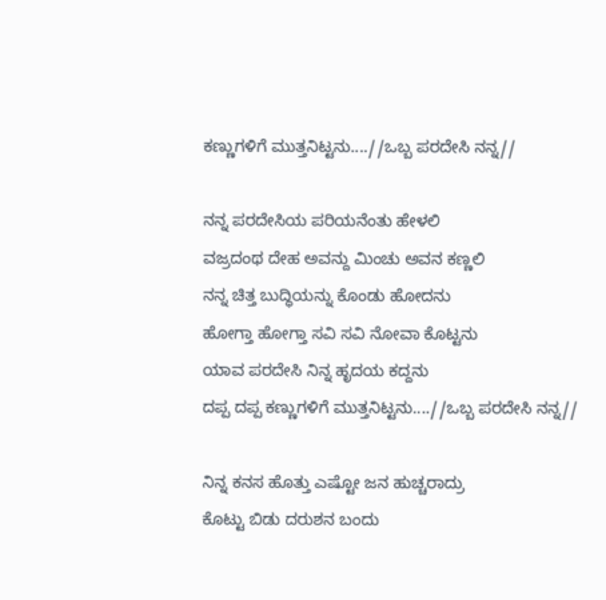ಕಣ್ಣುಗಳಿಗೆ ಮುತ್ತನಿಟ್ಟನು....//ಒಬ್ಬ ಪರದೇಸಿ ನನ್ನ//

ನನ್ನ ಪರದೇಸಿಯ ಪರಿಯನೆಂತು ಹೇಳಲಿ
ವಜ್ರದಂಥ ದೇಹ ಅವನ್ದು ಮಿಂಚು ಅವನ ಕಣ್ಣಲಿ
ನನ್ನ ಚಿತ್ತ ಬುದ್ಧಿಯನ್ನು ಕೊಂಡು ಹೋದನು
ಹೋಗ್ತಾ ಹೋಗ್ತಾ ಸವಿ ಸವಿ ನೋವಾ ಕೊಟ್ಟನು
ಯಾವ ಪರದೇಸಿ ನಿನ್ನ ಹೃದಯ ಕದ್ದನು
ದಪ್ಪ ದಪ್ಪ ಕಣ್ಣುಗಳಿಗೆ ಮುತ್ತನಿಟ್ಟನು....//ಒಬ್ಬ ಪರದೇಸಿ ನನ್ನ//

ನಿನ್ನ ಕನಸ ಹೊತ್ತು ಎಷ್ಟೋ ಜನ ಹುಚ್ಚರಾದ್ರು
ಕೊಟ್ಟು ಬಿಡು ದರುಶನ ಬಂದು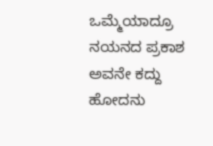ಒಮ್ಮೆಯಾದ್ರೂ
ನಯನದ ಪ್ರಕಾಶ ಅವನೇ ಕದ್ದು ಹೋದನು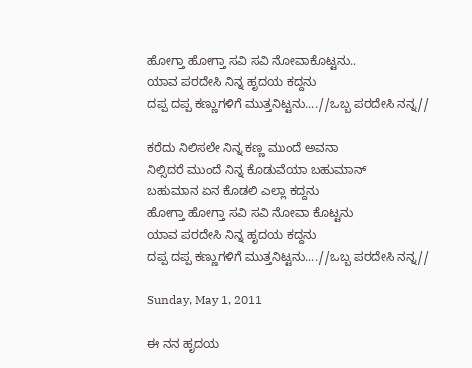ಹೋಗ್ತಾ ಹೋಗ್ತಾ ಸವಿ ಸವಿ ನೋವಾಕೊಟ್ಟನು..
ಯಾವ ಪರದೇಸಿ ನಿನ್ನ ಹೃದಯ ಕದ್ದನು
ದಪ್ಪ ದಪ್ಪ ಕಣ್ಣುಗಳಿಗೆ ಮುತ್ತನಿಟ್ಟನು....//ಒಬ್ಬ ಪರದೇಸಿ ನನ್ನ//

ಕರೆದು ನಿಲಿಸಲೇ ನಿನ್ನ ಕಣ್ಣ ಮುಂದೆ ಅವನಾ
ನಿಲ್ಸಿದರೆ ಮುಂದೆ ನಿನ್ನ ಕೊಡುವೆಯಾ ಬಹುಮಾನ್
ಬಹುಮಾನ ಏನ ಕೊಡಲಿ ಎಲ್ಲಾ ಕದ್ದನು
ಹೋಗ್ತಾ ಹೋಗ್ತಾ ಸವಿ ಸವಿ ನೋವಾ ಕೊಟ್ಟನು
ಯಾವ ಪರದೇಸಿ ನಿನ್ನ ಹೃದಯ ಕದ್ದನು
ದಪ್ಪ ದಪ್ಪ ಕಣ್ಣುಗಳಿಗೆ ಮುತ್ತನಿಟ್ಟನು....//ಒಬ್ಬ ಪರದೇಸಿ ನನ್ನ//

Sunday, May 1, 2011

ಈ ನನ ಹೃದಯ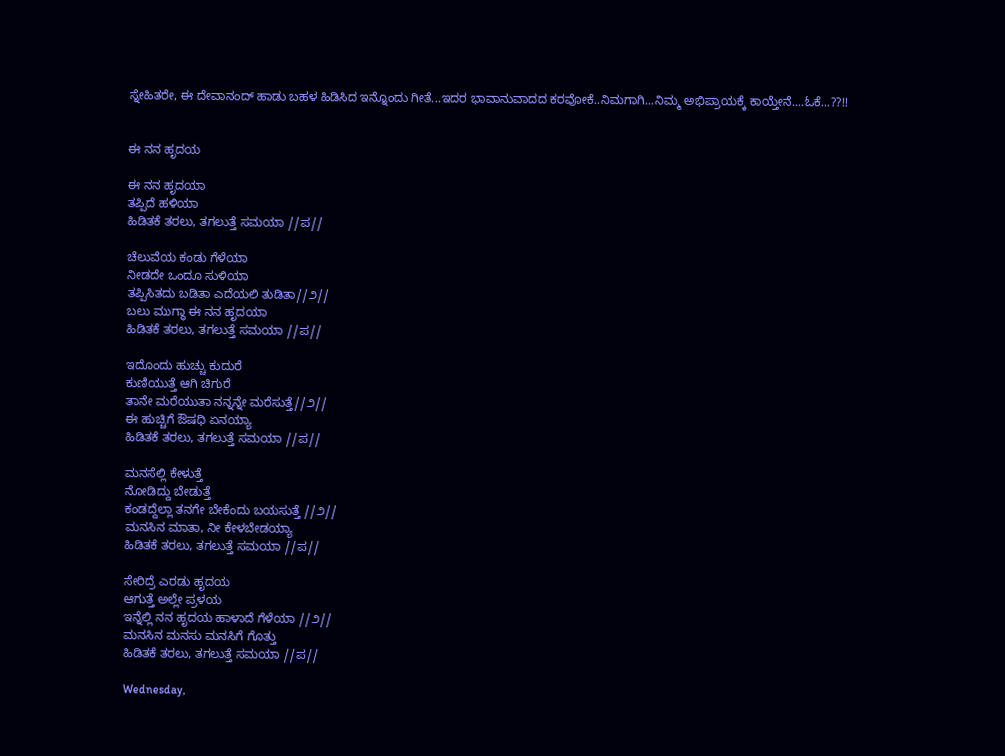ಸ್ನೇಹಿತರೇ, ಈ ದೇವಾನಂದ್ ಹಾಡು ಬಹಳ ಹಿಡಿಸಿದ ಇನ್ನೊಂದು ಗೀತೆ...ಇದರ ಭಾವಾನುವಾದದ ಕರವೋಕೆ..ನಿಮಗಾಗಿ...ನಿಮ್ಮ ಅಭಿಪ್ರಾಯಕ್ಕೆ ಕಾಯ್ತೇನೆ....ಓಕೆ...??!!


ಈ ನನ ಹೃದಯ

ಈ ನನ ಹೃದಯಾ
ತಪ್ಪಿದೆ ಹಳಿಯಾ
ಹಿಡಿತಕೆ ತರಲು, ತಗಲುತ್ತೆ ಸಮಯಾ //ಪ//

ಚೆಲುವೆಯ ಕಂಡು ಗೆಳೆಯಾ
ನೀಡದೇ ಒಂದೂ ಸುಳಿಯಾ
ತಪ್ಪಿಸಿತದು ಬಡಿತಾ ಎದೆಯಲಿ ತುಡಿತಾ//೨//
ಬಲು ಮುಗ್ಧಾ ಈ ನನ ಹೃದಯಾ
ಹಿಡಿತಕೆ ತರಲು, ತಗಲುತ್ತೆ ಸಮಯಾ //ಪ//

ಇದೊಂದು ಹುಚ್ಚು ಕುದುರೆ
ಕುಣಿಯುತ್ತೆ ಆಗಿ ಚಿಗುರೆ
ತಾನೇ ಮರೆಯುತಾ ನನ್ನನ್ನೇ ಮರೆಸುತ್ತೆ//೨//
ಈ ಹುಚ್ಚಿಗೆ ಔಷಧಿ ಏನಯ್ಯಾ
ಹಿಡಿತಕೆ ತರಲು, ತಗಲುತ್ತೆ ಸಮಯಾ //ಪ//

ಮನಸೆಲ್ಲಿ ಕೇಳುತ್ತೆ
ನೋಡಿದ್ದು ಬೇಡುತ್ತೆ
ಕಂಡದ್ದೆಲ್ಲಾ ತನಗೇ ಬೇಕೆಂದು ಬಯಸುತ್ತೆ //೨//
ಮನಸಿನ ಮಾತಾ, ನೀ ಕೇಳಬೇಡಯ್ಯಾ
ಹಿಡಿತಕೆ ತರಲು, ತಗಲುತ್ತೆ ಸಮಯಾ //ಪ//

ಸೇರಿದ್ರೆ ಎರಡು ಹೃದಯ
ಆಗುತ್ತೆ ಅಲ್ಲೇ ಪ್ರಳಯ
ಇನ್ನೆಲ್ಲಿ ನನ ಹೃದಯ ಹಾಳಾದೆ ಗೆಳೆಯಾ //೨//
ಮನಸಿನ ಮನಸು ಮನಸಿಗೆ ಗೊತ್ತು
ಹಿಡಿತಕೆ ತರಲು, ತಗಲುತ್ತೆ ಸಮಯಾ //ಪ//

Wednesday,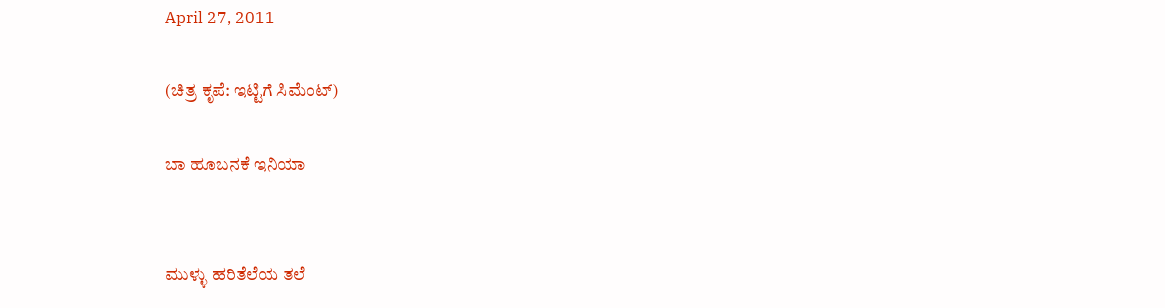April 27, 2011

(ಚಿತ್ರ ಕೃಪೆ: ಇಟ್ಟಿಗೆ ಸಿಮೆಂಟ್)

ಬಾ ಹೂಬನಕೆ ಇನಿಯಾ


ಮುಳ್ಳು ಹರಿತೆಲೆಯ ತಲೆ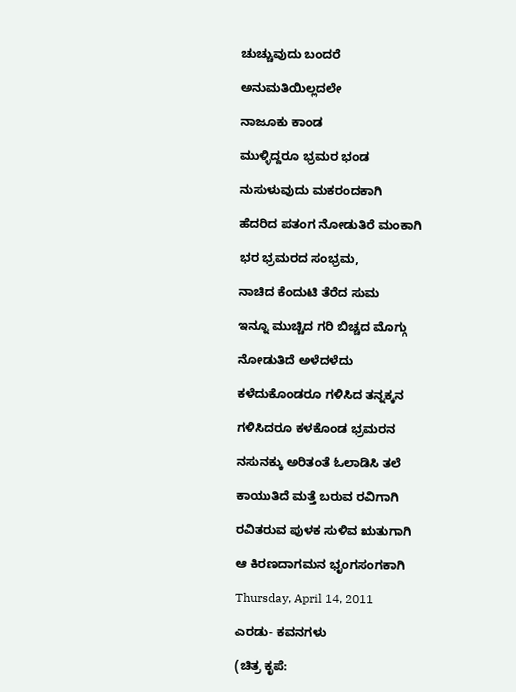ಚುಚ್ಚುವುದು ಬಂದರೆ

ಅನುಮತಿಯಿಲ್ಲದಲೇ

ನಾಜೂಕು ಕಾಂಡ

ಮುಳ್ಳಿದ್ದರೂ ಭ್ರಮರ ಭಂಡ

ನುಸುಳುವುದು ಮಕರಂದಕಾಗಿ

ಹೆದರಿದ ಪತಂಗ ನೋಡುತಿರೆ ಮಂಕಾಗಿ

ಭರ ಭ್ರಮರದ ಸಂಭ್ರಮ,

ನಾಚಿದ ಕೆಂದುಟಿ ತೆರೆದ ಸುಮ

ಇನ್ನೂ ಮುಚ್ಚಿದ ಗರಿ ಬಿಚ್ಚದ ಮೊಗ್ಗು

ನೋಡುತಿದೆ ಅಳೆದಳೆದು

ಕಳೆದುಕೊಂಡರೂ ಗಳಿಸಿದ ತನ್ನಕ್ಕನ

ಗಳಿಸಿದರೂ ಕಳಕೊಂಡ ಭ್ರಮರನ

ನಸುನಕ್ಕು ಅರಿತಂತೆ ಓಲಾಡಿಸಿ ತಲೆ

ಕಾಯುತಿದೆ ಮತ್ತೆ ಬರುವ ರವಿಗಾಗಿ

ರವಿತರುವ ಪುಳಕ ಸುಳಿವ ಋತುಗಾಗಿ

ಆ ಕಿರಣದಾಗಮನ ಭೃಂಗಸಂಗಕಾಗಿ

Thursday, April 14, 2011

ಎರಡು- ಕವನಗಳು

(ಚಿತ್ರ ಕೃಪೆ: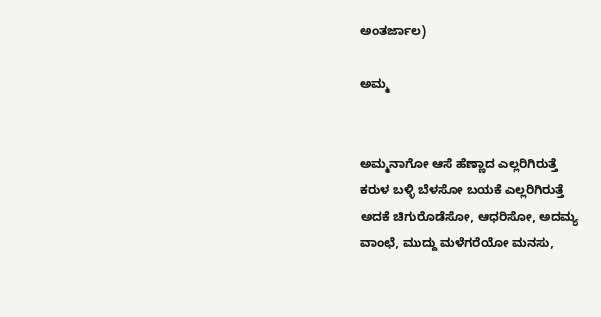ಅಂತರ್ಜಾಲ)

ಅಮ್ಮ


ಅಮ್ಮನಾಗೋ ಆಸೆ ಹೆಣ್ಣಾದ ಎಲ್ಲರಿಗಿರುತ್ತೆ
ಕರುಳ ಬಳ್ಳಿ ಬೆಳಸೋ ಬಯಕೆ ಎಲ್ಲರಿಗಿರುತ್ತೆ
ಅದಕೆ ಚಿಗುರೊಡೆಸೋ, ಆಧರಿಸೋ, ಅದಮ್ಯ
ವಾಂಛೆ, ಮುದ್ದು ಮಳೆಗರೆಯೋ ಮನಸು,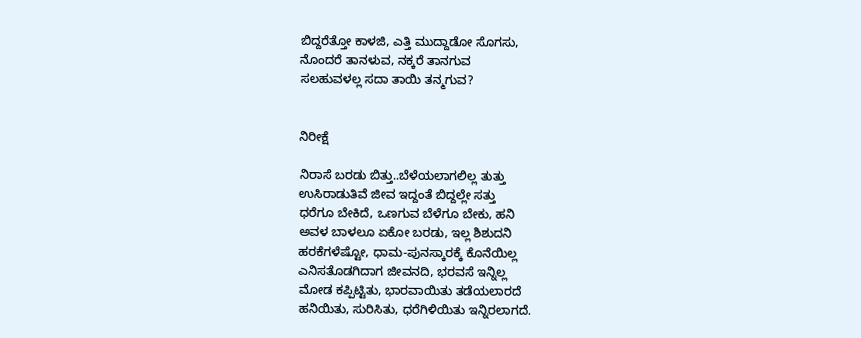ಬಿದ್ದರೆತ್ತೋ ಕಾಳಜಿ, ಎತ್ತಿ ಮುದ್ದಾಡೋ ಸೊಗಸು,
ನೊಂದರೆ ತಾನಳುವ, ನಕ್ಕರೆ ತಾನಗುವ
ಸಲಹುವಳಲ್ಲ ಸದಾ ತಾಯಿ ತನ್ಮಗುವ?


ನಿರೀಕ್ಷೆ

ನಿರಾಸೆ ಬರಡು ಬಿತ್ತು..ಬೆಳೆಯಲಾಗಲಿಲ್ಲ ತುತ್ತು
ಉಸಿರಾಡುತಿವೆ ಜೀವ ಇದ್ದಂತೆ ಬಿದ್ದಲ್ಲೇ ಸತ್ತು
ಧರೆಗೂ ಬೇಕಿದೆ, ಒಣಗುವ ಬೆಳೆಗೂ ಬೇಕು, ಹನಿ
ಅವಳ ಬಾಳಲೂ ಏಕೋ ಬರಡು, ಇಲ್ಲ ಶಿಶುದನಿ
ಹರಕೆಗಳೆಷ್ಟೋ, ಧಾಮ-ಪುನಸ್ಕಾರಕ್ಕೆ ಕೊನೆಯಿಲ್ಲ
ಎನಿಸತೊಡಗಿದಾಗ ಜೀವನದಿ, ಭರವಸೆ ಇನ್ನಿಲ್ಲ
ಮೋಡ ಕಪ್ಪಿಟ್ಟಿತು, ಭಾರವಾಯಿತು ತಡೆಯಲಾರದೆ
ಹನಿಯಿತು, ಸುರಿಸಿತು, ಧರೆಗಿಳಿಯಿತು ಇನ್ನಿರಲಾಗದೆ.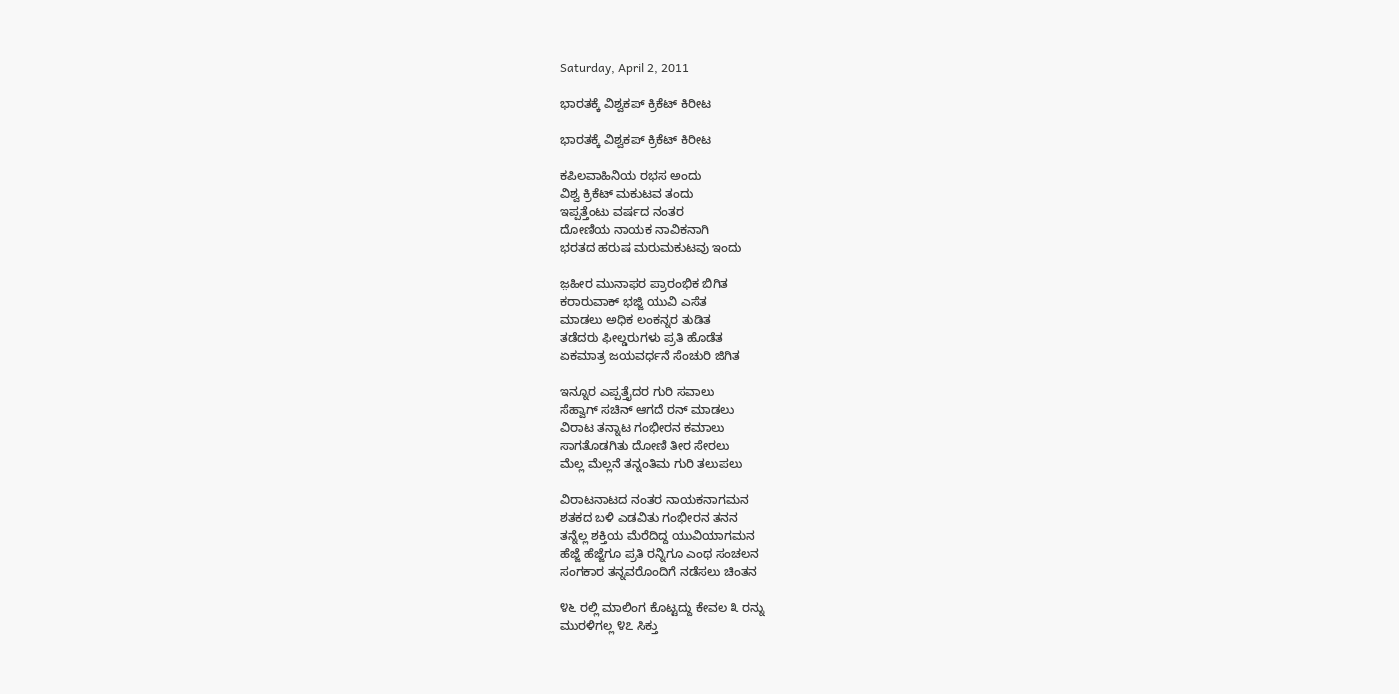Saturday, April 2, 2011

ಭಾರತಕ್ಕೆ ವಿಶ್ವಕಪ್ ಕ್ರಿಕೆಟ್ ಕಿರೀಟ

ಭಾರತಕ್ಕೆ ವಿಶ್ವಕಪ್ ಕ್ರಿಕೆಟ್ ಕಿರೀಟ

ಕಪಿಲವಾಹಿನಿಯ ರಭಸ ಅಂದು
ವಿಶ್ವ ಕ್ರಿಕೆಟ್ ಮಕುಟವ ತಂದು
ಇಪ್ಪತ್ತೆಂಟು ವರ್ಷದ ನಂತರ
ದೋಣಿಯ ನಾಯಕ ನಾವಿಕನಾಗಿ
ಭರತದ ಹರುಷ ಮರುಮಕುಟವು ಇಂದು

ಜ಼ಹೀರ ಮುನಾಫರ ಪ್ರಾರಂಭಿಕ ಬಿಗಿತ
ಕರಾರುವಾಕ್ ಭಜ್ಜಿ ಯುವಿ ಎಸೆತ
ಮಾಡಲು ಅಧಿಕ ಲಂಕನ್ನರ ತುಡಿತ
ತಡೆದರು ಫೀಲ್ಡರುಗಳು ಪ್ರತಿ ಹೊಡೆತ
ಏಕಮಾತ್ರ ಜಯವರ್ಧನೆ ಸೆಂಚುರಿ ಜಿಗಿತ

ಇನ್ನೂರ ಎಪ್ಪತ್ತೈದರ ಗುರಿ ಸವಾಲು
ಸೆಹ್ವಾಗ್ ಸಚಿನ್ ಆಗದೆ ರನ್ ಮಾಡಲು
ವಿರಾಟ ತನ್ನಾಟ ಗಂಭೀರನ ಕಮಾಲು
ಸಾಗತೊಡಗಿತು ದೋಣಿ ತೀರ ಸೇರಲು
ಮೆಲ್ಲ ಮೆಲ್ಲನೆ ತನ್ನಂತಿಮ ಗುರಿ ತಲುಪಲು

ವಿರಾಟನಾಟದ ನಂತರ ನಾಯಕನಾಗಮನ
ಶತಕದ ಬಳಿ ಎಡವಿತು ಗಂಭೀರನ ತನನ
ತನ್ನೆಲ್ಲ ಶಕ್ತಿಯ ಮೆರೆದಿದ್ದ ಯುವಿಯಾಗಮನ
ಹೆಜ್ಜೆ ಹೆಜ್ಜೆಗೂ ಪ್ರತಿ ರನ್ನಿಗೂ ಎಂಥ ಸಂಚಲನ
ಸಂಗಕಾರ ತನ್ನವರೊಂದಿಗೆ ನಡೆಸಲು ಚಿಂತನ

೪೬ ರಲ್ಲಿ ಮಾಲಿಂಗ ಕೊಟ್ಟದ್ದು ಕೇವಲ ೩ ರನ್ನು
ಮುರಳಿಗಲ್ಲ ೪೭ ಸಿಕ್ತು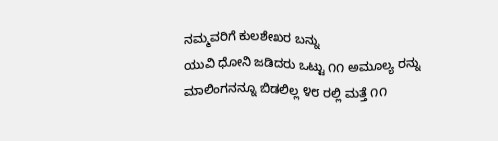ನಮ್ಮವರಿಗೆ ಕುಲಶೇಖರ ಬನ್ನು
ಯುವಿ ಧೋನಿ ಜಡಿದರು ಒಟ್ಟು ೧೧ ಅಮೂಲ್ಯ ರನ್ನು
ಮಾಲಿಂಗನನ್ನೂ ಬಿಡಲಿಲ್ಲ ೪೮ ರಲ್ಲಿ ಮತ್ತೆ ೧೧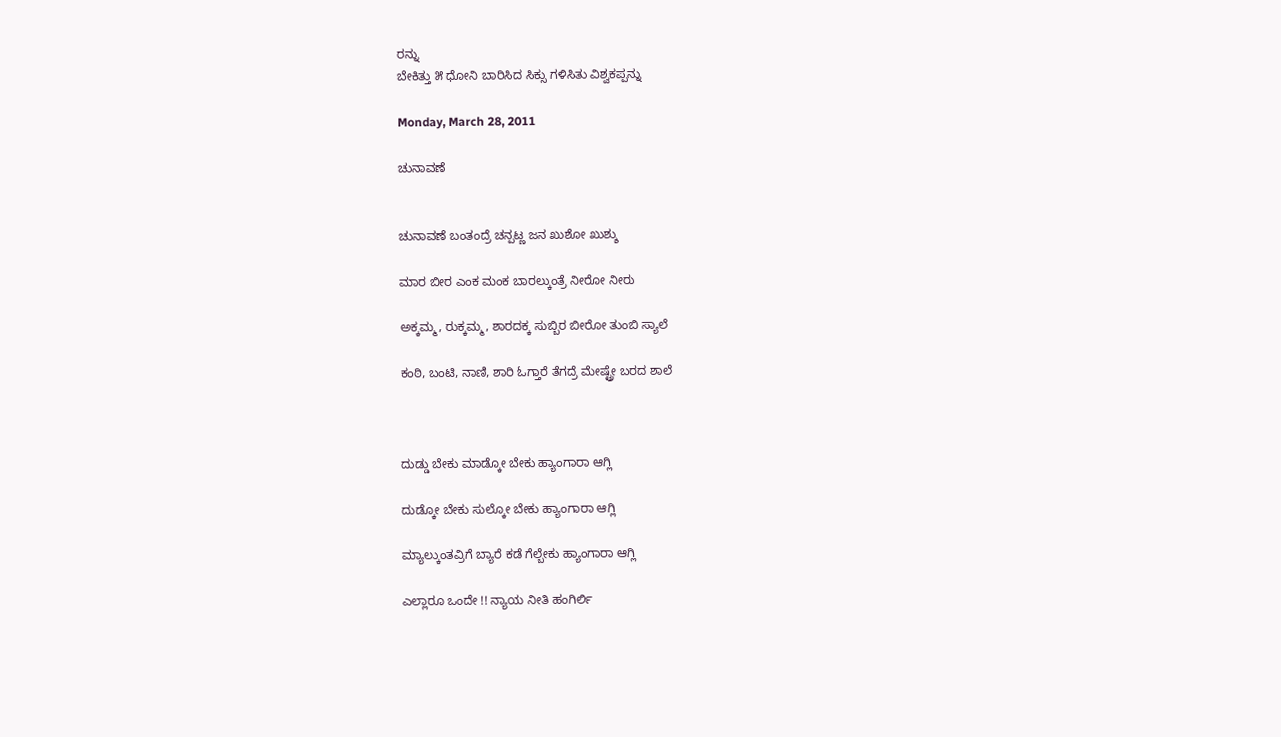ರನ್ನು
ಬೇಕಿತ್ತು ೫ ಧೋನಿ ಬಾರಿಸಿದ ಸಿಕ್ಸು ಗಳಿಸಿತು ವಿಶ್ವಕಪ್ಪನ್ನು

Monday, March 28, 2011

ಚುನಾವಣೆ


ಚುನಾವಣೆ ಬಂತಂದ್ರೆ ಚನ್ಪಟ್ಣ ಜನ ಖುಶೋ ಖುಶ್ಶು

ಮಾರ ಬೀರ ಎಂಕ ಮಂಕ ಬಾರಲ್ಕುಂತ್ರೆ ನೀರೋ ನೀರು

ಅಕ್ಕಮ್ಮ, ರುಕ್ಕಮ್ಮ, ಶಾರದಕ್ಕ ಸುಬ್ಬಿರ ಬೀರೋ ತುಂಬಿ ಸ್ಯಾಲೆ

ಕಂಠಿ, ಬಂಟಿ, ನಾಣಿ, ಶಾರಿ ಓಗ್ತಾರೆ ತೆಗದ್ರೆ ಮೇಷ್ಟ್ರೇ ಬರದ ಶಾಲೆ



ದುಡ್ಡು ಬೇಕು ಮಾಡ್ಕೋ ಬೇಕು ಹ್ಯಾಂಗಾರಾ ಆಗ್ಲಿ

ದುಡ್ಕೋ ಬೇಕು ಸುಲ್ಕೋ ಬೇಕು ಹ್ಯಾಂಗಾರಾ ಆಗ್ಲಿ

ಮ್ಯಾಲ್ಕುಂತವ್ರಿಗೆ ಬ್ಯಾರೆ ಕಡೆ ಗೆಲ್ಬೇಕು ಹ್ಯಾಂಗಾರಾ ಆಗ್ಲಿ

ಎಲ್ಲಾರೂ ಒಂದೇ !! ನ್ಯಾಯ ನೀತಿ ಹಂಗಿರ್ಲಿ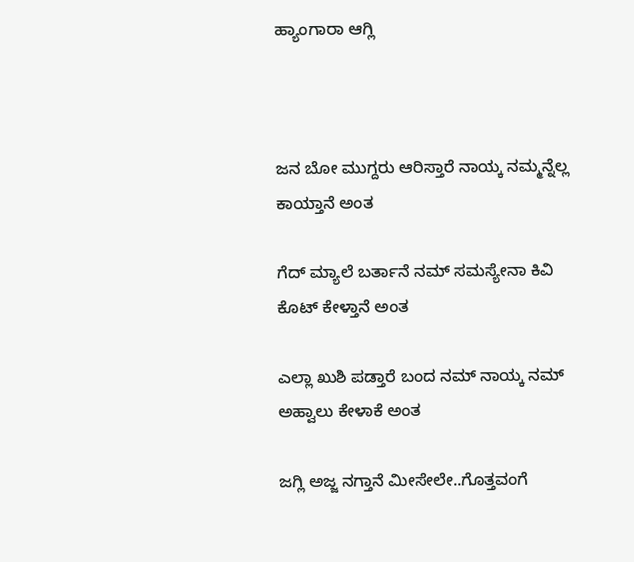ಹ್ಯಾಂಗಾರಾ ಆಗ್ಲಿ



ಜನ ಬೋ ಮುಗ್ದರು ಆರಿಸ್ತಾರೆ ನಾಯ್ಕ ನಮ್ಮನ್ನೆಲ್ಲ ಕಾಯ್ತಾನೆ ಅಂತ

ಗೆದ್ ಮ್ಯಾಲೆ ಬರ್ತಾನೆ ನಮ್ ಸಮಸ್ಯೇನಾ ಕಿವಿ ಕೊಟ್ ಕೇಳ್ತಾನೆ ಅಂತ

ಎಲ್ಲಾ ಖುಶಿ ಪಡ್ತಾರೆ ಬಂದ ನಮ್ ನಾಯ್ಕ ನಮ್ ಅಹ್ವಾಲು ಕೇಳಾಕೆ ಅಂತ

ಜಗ್ಲಿ ಅಜ್ಜ ನಗ್ತಾನೆ ಮೀಸೇಲೇ..ಗೊತ್ತವಂಗೆ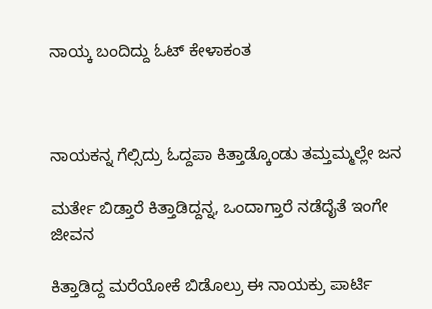ನಾಯ್ಕ ಬಂದಿದ್ದು ಓಟ್ ಕೇಳಾಕಂತ



ನಾಯಕನ್ನ ಗೆಲ್ಸಿದ್ರು ಓದ್ದಪಾ ಕಿತ್ತಾಡ್ಕೊಂಡು ತಮ್ತಮ್ಮಲ್ಲೇ ಜನ

ಮರ್ತೇ ಬಿಡ್ತಾರೆ ಕಿತ್ತಾಡಿದ್ದನ್ನ, ಒಂದಾಗ್ತಾರೆ ನಡೆದೈತೆ ಇಂಗೇ ಜೀವನ

ಕಿತ್ತಾಡಿದ್ದ ಮರೆಯೋಕೆ ಬಿಡೊಲ್ರು ಈ ನಾಯಕ್ರು ಪಾರ್ಟಿ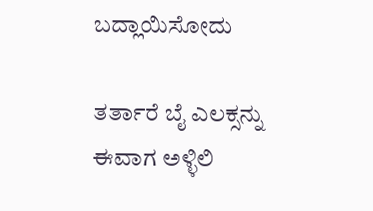ಬದ್ಲಾಯಿಸೋದು

ತರ್ತಾರೆ ಬೈ ಎಲಕ್ಸನ್ನು ಈವಾಗ ಅಳ್ಳಿಲಿ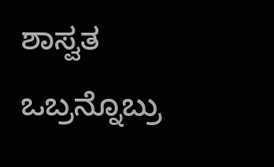ಶಾಸ್ವತ ಒಬ್ರನ್ನೊಬ್ರು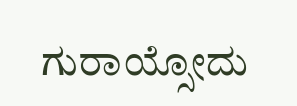ಗುರಾಯ್ಸೋದು